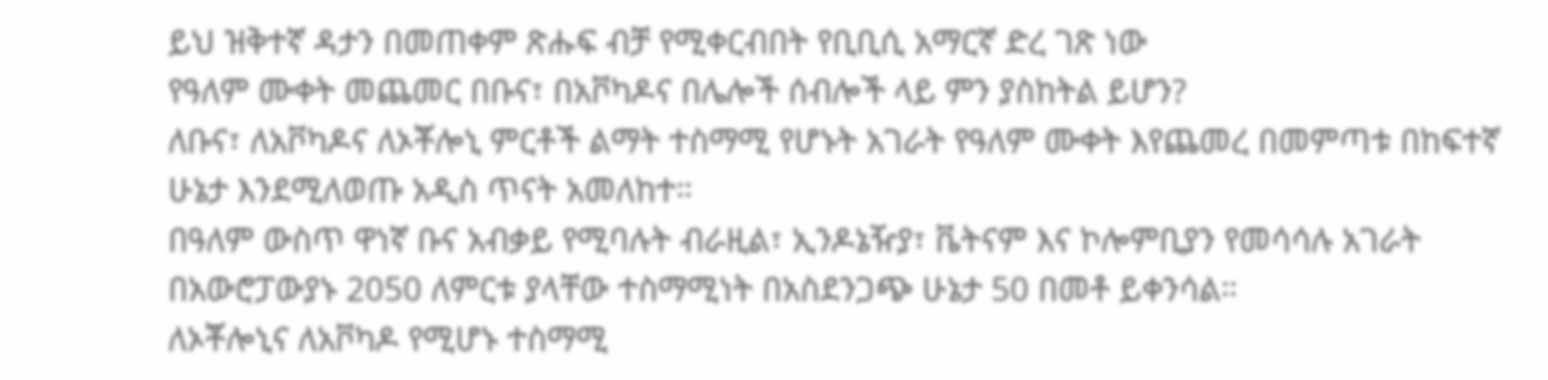ይህ ዝቅተኛ ዳታን በመጠቀም ጽሑፍ ብቻ የሚቀርብበት የቢቢሲ አማርኛ ድረ ገጽ ነው
የዓለም ሙቀት መጨመር በቡና፣ በአቮካዶና በሌሎች ሰብሎች ላይ ምን ያስከትል ይሆን?
ለቡና፣ ለአቮካዶና ለኦቾሎኒ ምርቶች ልማት ተስማሚ የሆኑት አገራት የዓለም ሙቀት እየጨመረ በመምጣቱ በከፍተኛ ሁኔታ እንደሚለወጡ አዲስ ጥናት አመለከተ።
በዓለም ውስጥ ዋነኛ ቡና አብቃይ የሚባሉት ብራዚል፣ ኢንዶኔዥያ፣ ቬትናም እና ኮሎምቢያን የመሳሳሉ አገራት በአውሮፓውያኑ 2050 ለምርቱ ያላቸው ተስማሚነት በአስደንጋጭ ሁኔታ 50 በመቶ ይቀንሳል።
ለኦቾሎኒና ለአቮካዶ የሚሆኑ ተስማሚ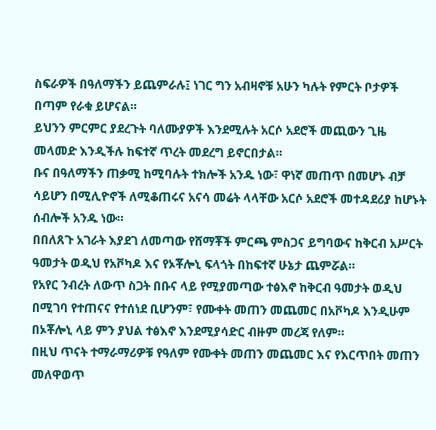ስፍራዎች በዓለማችን ይጨምራሉ፤ ነገር ግን አብዛኖቹ አሁን ካሉት የምርት ቦታዎች በጣም የራቁ ይሆናል።
ይህንን ምርምር ያደረጉት ባለሙያዎች እንደሚሉት አርሶ አደሮች መጪውን ጊዜ መላመድ እንዲችሉ ከፍተኛ ጥረት መደረግ ይኖርበታል።
ቡና በዓለማችን ጠቃሚ ከሚባሉት ተክሎች አንዱ ነው፣ ዋነኛ መጠጥ በመሆኑ ብቻ ሳይሆን በሚሊዮኖች ለሚቆጠሩና አናሳ መሬት ላላቸው አርሶ አደሮች መተዳደሪያ ከሆኑት ሰብሎች አንዱ ነው።
በበለጸጉ አገራት እያደገ ለመጣው የሸማቾች ምርጫ ምስጋና ይግባውና ከቅርብ አሥርት ዓመታት ወዲህ የአቮካዶ እና የኦቾሎኒ ፍላጎት በከፍተኛ ሁኔታ ጨምሯል።
የአየር ንብረት ለውጥ ስጋት በቡና ላይ የሚያመጣው ተፅእኖ ከቅርብ ዓመታት ወዲህ በሚገባ የተጠናና የተሰነደ ቢሆንም፣ የሙቀት መጠን መጨመር በአቮካዶ እንዲሁም በኦቾሎኒ ላይ ምን ያህል ተፅእኖ እንደሚያሳድር ብዙም መረጃ የለም።
በዚህ ጥናት ተማራማሪዎቹ የዓለም የሙቀት መጠን መጨመር እና የእርጥበት መጠን መለዋወጥ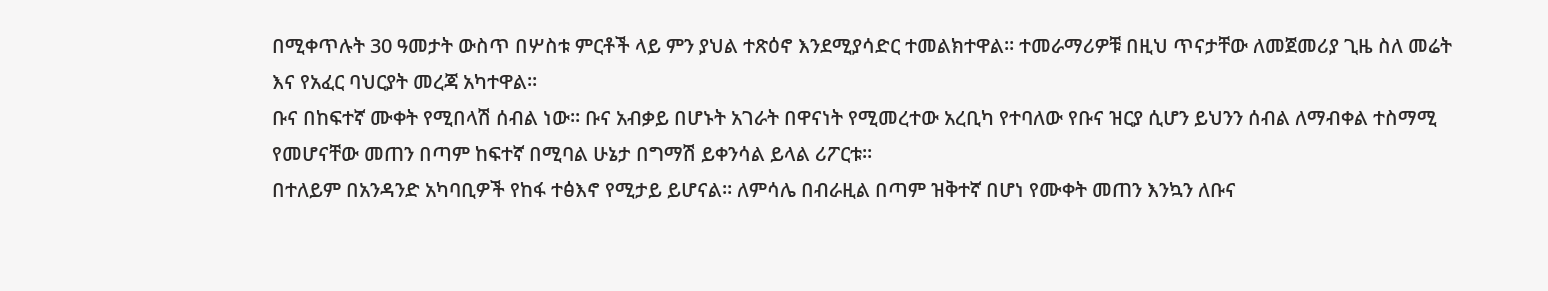በሚቀጥሉት 30 ዓመታት ውስጥ በሦስቱ ምርቶች ላይ ምን ያህል ተጽዕኖ እንደሚያሳድር ተመልክተዋል። ተመራማሪዎቹ በዚህ ጥናታቸው ለመጀመሪያ ጊዜ ስለ መሬት እና የአፈር ባህርያት መረጃ አካተዋል።
ቡና በከፍተኛ ሙቀት የሚበላሽ ሰብል ነው። ቡና አብቃይ በሆኑት አገራት በዋናነት የሚመረተው አረቢካ የተባለው የቡና ዝርያ ሲሆን ይህንን ሰብል ለማብቀል ተስማሚ የመሆናቸው መጠን በጣም ከፍተኛ በሚባል ሁኔታ በግማሽ ይቀንሳል ይላል ሪፖርቱ።
በተለይም በአንዳንድ አካባቢዎች የከፋ ተፅእኖ የሚታይ ይሆናል። ለምሳሌ በብራዚል በጣም ዝቅተኛ በሆነ የሙቀት መጠን እንኳን ለቡና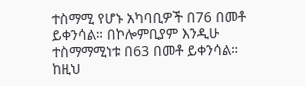ተስማሚ የሆኑ አካባቢዎች በ76 በመቶ ይቀንሳል። በኮሎምቢያም እንዲሁ ተስማማሚነቱ በ63 በመቶ ይቀንሳል።
ከዚህ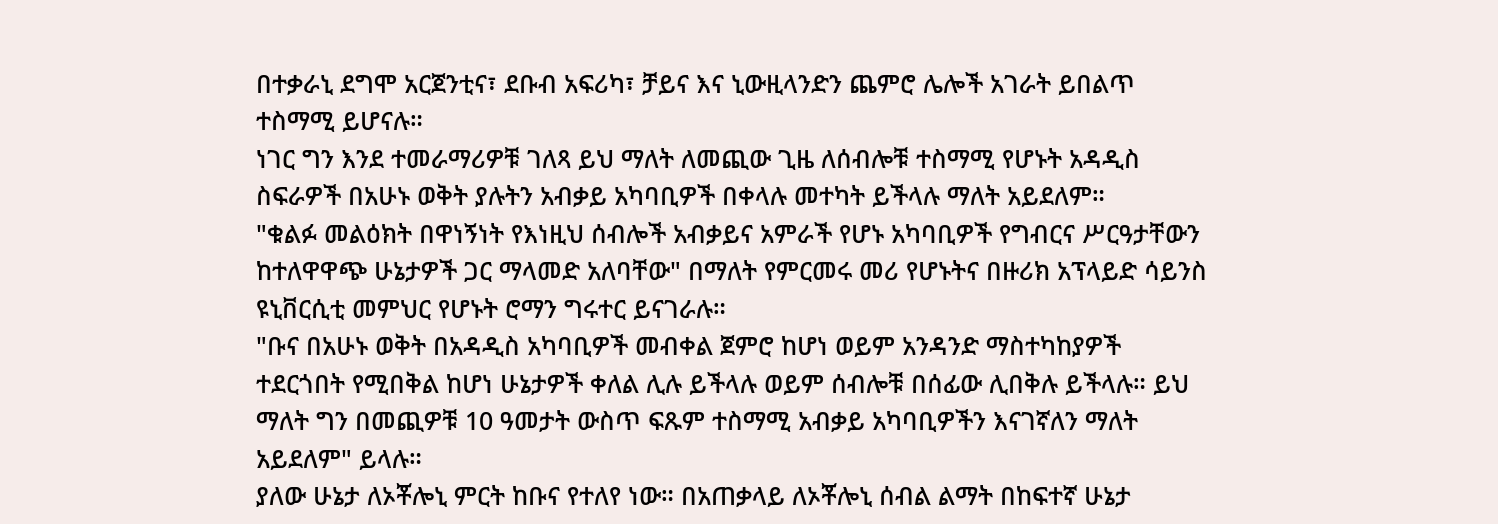በተቃራኒ ደግሞ አርጀንቲና፣ ደቡብ አፍሪካ፣ ቻይና እና ኒውዚላንድን ጨምሮ ሌሎች አገራት ይበልጥ ተስማሚ ይሆናሉ።
ነገር ግን እንደ ተመራማሪዎቹ ገለጻ ይህ ማለት ለመጪው ጊዜ ለሰብሎቹ ተስማሚ የሆኑት አዳዲስ ስፍራዎች በአሁኑ ወቅት ያሉትን አብቃይ አካባቢዎች በቀላሉ መተካት ይችላሉ ማለት አይደለም።
"ቁልፉ መልዕክት በዋነኝነት የእነዚህ ሰብሎች አብቃይና አምራች የሆኑ አካባቢዎች የግብርና ሥርዓታቸውን ከተለዋዋጭ ሁኔታዎች ጋር ማላመድ አለባቸው" በማለት የምርመሩ መሪ የሆኑትና በዙሪክ አፕላይድ ሳይንስ ዩኒቨርሲቲ መምህር የሆኑት ሮማን ግሩተር ይናገራሉ።
"ቡና በአሁኑ ወቅት በአዳዲስ አካባቢዎች መብቀል ጀምሮ ከሆነ ወይም አንዳንድ ማስተካከያዎች ተደርጎበት የሚበቅል ከሆነ ሁኔታዎች ቀለል ሊሉ ይችላሉ ወይም ሰብሎቹ በሰፊው ሊበቅሉ ይችላሉ። ይህ ማለት ግን በመጪዎቹ 10 ዓመታት ውስጥ ፍጹም ተስማሚ አብቃይ አካባቢዎችን እናገኛለን ማለት አይደለም" ይላሉ።
ያለው ሁኔታ ለኦቾሎኒ ምርት ከቡና የተለየ ነው። በአጠቃላይ ለኦቾሎኒ ሰብል ልማት በከፍተኛ ሁኔታ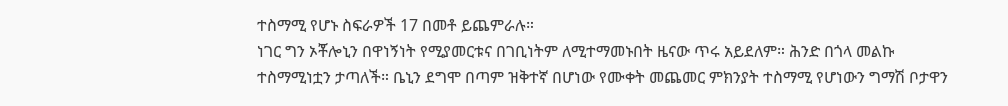ተስማሚ የሆኑ ስፍራዎች 17 በመቶ ይጨምራሉ።
ነገር ግን ኦቾሎኒን በዋነኝነት የሚያመርቱና በገቢነትም ለሚተማመኑበት ዜናው ጥሩ አይደለም። ሕንድ በጎላ መልኩ ተስማሚነቷን ታጣለች። ቤኒን ደግሞ በጣም ዝቅተኛ በሆነው የሙቀት መጨመር ምክንያት ተስማሚ የሆነውን ግማሽ ቦታዋን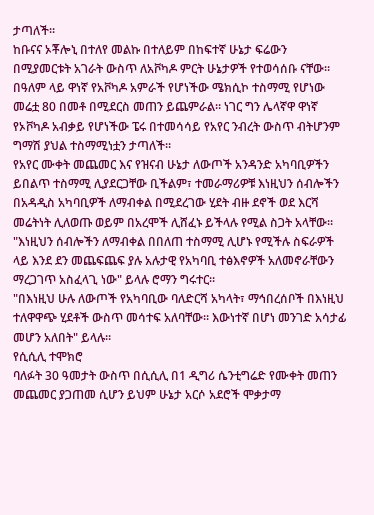ታጣለች።
ከቡናና ኦቾሎኒ በተለየ መልኩ በተለይም በከፍተኛ ሁኔታ ፍሬውን በሚያመርቱት አገራት ውስጥ ለአቮካዶ ምርት ሁኔታዎች የተወሳሰቡ ናቸው።
በዓለም ላይ ዋነኛ የአቮካዶ አምራች የሆነችው ሜክሲኮ ተስማሚ የሆነው መሬቷ 80 በመቶ በሚደርስ መጠን ይጨምራል። ነገር ግን ሌላኛዋ ዋነኛ የኦቮካዶ አብቃይ የሆነችው ፔሩ በተመሳሳይ የአየር ንብረት ውስጥ ብትሆንም ግማሽ ያህል ተስማሚነቷን ታጣለች።
የአየር ሙቀት መጨመር እና የዝናብ ሁኔታ ለውጦች አንዳንድ አካባቢዎችን ይበልጥ ተስማሚ ሊያደርጋቸው ቢችልም፣ ተመራማሪዎቹ እነዚህን ሰብሎችን በአዳዲስ አካባቢዎች ለማብቀል በሚደረገው ሂደት ብዙ ደኖች ወደ እርሻ መሬትነት ሊለወጡ ወይም በአረሞች ሊሸፈኑ ይችላሉ የሚል ስጋት አላቸው።
"እነዚህን ሰብሎችን ለማብቀል በበለጠ ተስማሚ ሊሆኑ የሚችሉ ስፍራዎች ላይ እንደ ደን መጨፍጨፍ ያሉ አሉታዊ የአካባቢ ተፅእኖዎች አለመኖራቸውን ማረጋገጥ አስፈላጊ ነው" ይላሉ ሮማን ግሩተር።
"በእነዚህ ሁሉ ለውጦች የአካባቢው ባለድርሻ አካላት፣ ማኅበረሰቦች በእነዚህ ተለዋዋጭ ሂደቶች ውስጥ መሳተፍ አለባቸው። እውነተኛ በሆነ መንገድ አሳታፊ መሆን አለበት" ይላሉ።
የሲሲሊ ተሞክሮ
ባለፉት 30 ዓመታት ውስጥ በሲሲሊ በ1 ዲግሪ ሴንቲግሬድ የሙቀት መጠን መጨመር ያጋጠመ ሲሆን ይህም ሁኔታ አርሶ አደሮች ሞቃታማ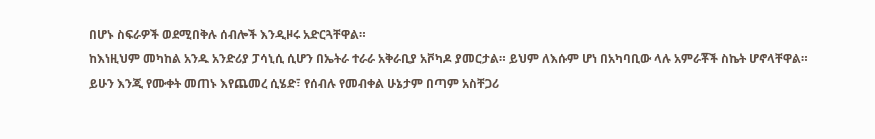በሆኑ ስፍራዎች ወደሚበቅሉ ሰብሎች እንዲዞሩ አድርጓቸዋል።
ከእነዚህም መካከል አንዱ አንድሪያ ፓሳኒሲ ሲሆን በኤትራ ተራራ አቅራቢያ አቮካዶ ያመርታል። ይህም ለእሱም ሆነ በአካባቢው ላሉ አምራቾች ስኬት ሆኖላቸዋል።
ይሁን እንጂ የሙቀት መጠኑ እየጨመረ ሲሄድ፣ የሰብሉ የመብቀል ሁኔታም በጣም አስቸጋሪ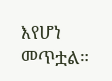እየሆነ መጥቷል።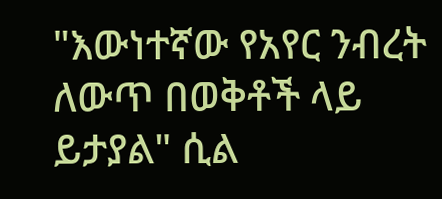"እውነተኛው የአየር ንብረት ለውጥ በወቅቶች ላይ ይታያል" ሲል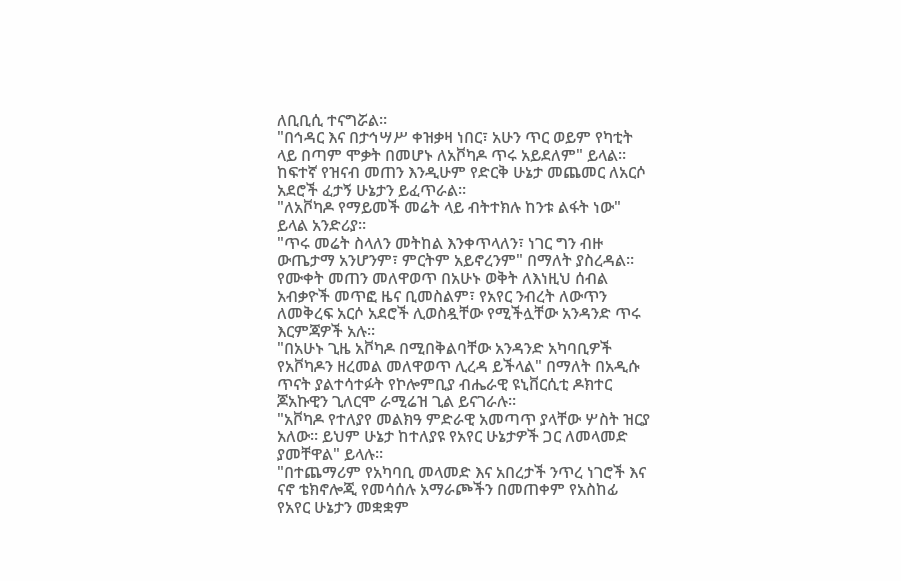ለቢቢሲ ተናግሯል።
"በኅዳር እና በታኅሣሥ ቀዝቃዛ ነበር፣ አሁን ጥር ወይም የካቲት ላይ በጣም ሞቃት በመሆኑ ለአቮካዶ ጥሩ አይደለም" ይላል።
ከፍተኛ የዝናብ መጠን እንዲሁም የድርቅ ሁኔታ መጨመር ለአርሶ አደሮች ፈታኝ ሁኔታን ይፈጥራል።
"ለአቮካዶ የማይመች መሬት ላይ ብትተክሉ ከንቱ ልፋት ነው" ይላል አንድሪያ።
"ጥሩ መሬት ስላለን መትከል እንቀጥላለን፣ ነገር ግን ብዙ ውጤታማ አንሆንም፣ ምርትም አይኖረንም" በማለት ያስረዳል።
የሙቀት መጠን መለዋወጥ በአሁኑ ወቅት ለእነዚህ ሰብል አብቃዮች መጥፎ ዜና ቢመስልም፣ የአየር ንብረት ለውጥን ለመቅረፍ አርሶ አደሮች ሊወስዷቸው የሚችሏቸው አንዳንድ ጥሩ እርምጃዎች አሉ።
"በአሁኑ ጊዜ አቮካዶ በሚበቅልባቸው አንዳንድ አካባቢዎች የአቮካዶን ዘረመል መለዋወጥ ሊረዳ ይችላል" በማለት በአዲሱ ጥናት ያልተሳተፉት የኮሎምቢያ ብሔራዊ ዩኒቨርሲቲ ዶክተር ጆአኩዊን ጊለርሞ ራሚሬዝ ጊል ይናገራሉ።
"አቮካዶ የተለያየ መልክዓ ምድራዊ አመጣጥ ያላቸው ሦስት ዝርያ አለው። ይህም ሁኔታ ከተለያዩ የአየር ሁኔታዎች ጋር ለመላመድ ያመቸዋል" ይላሉ።
"በተጨማሪም የአካባቢ መላመድ እና አበረታች ንጥረ ነገሮች እና ናኖ ቴክኖሎጂ የመሳሰሉ አማራጮችን በመጠቀም የአስከፊ የአየር ሁኔታን መቋቋም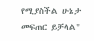የሚያስችል ሁኔታ መፍጠር ይቻላል"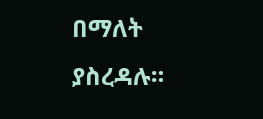በማለት ያስረዳሉ።